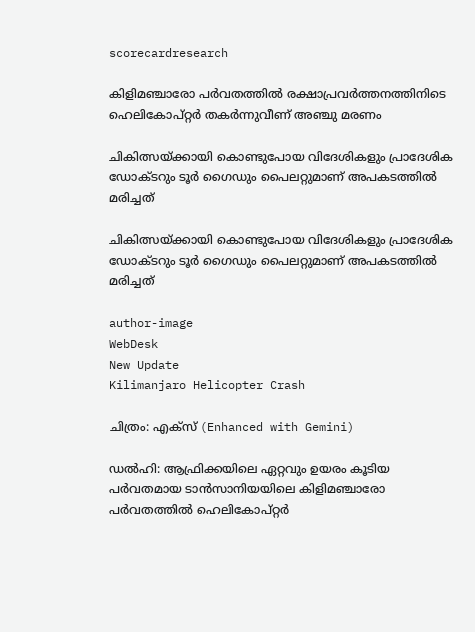scorecardresearch

കിളിമഞ്ചാരോ പർവതത്തിൽ രക്ഷാപ്രവർത്തനത്തിനിടെ ഹെലികോപ്റ്റർ തകർന്നുവീണ് അഞ്ചു മരണം

ചികിത്സയ്ക്കായി കൊണ്ടുപോയ വിദേശികളും പ്രാദേശിക ഡോക്ടറും ടൂർ ഗൈഡും പൈലറ്റുമാണ് അപകടത്തിൽ മരിച്ചത്

ചികിത്സയ്ക്കായി കൊണ്ടുപോയ വിദേശികളും പ്രാദേശിക ഡോക്ടറും ടൂർ ഗൈഡും പൈലറ്റുമാണ് അപകടത്തിൽ മരിച്ചത്

author-image
WebDesk
New Update
Kilimanjaro Helicopter Crash

ചിത്രം: എക്സ് (Enhanced with Gemini)

ഡൽഹി: ആഫ്രിക്കയിലെ ഏറ്റവും ഉയരം കൂടിയ പർവതമായ ടാൻസാനിയയിലെ കിളിമഞ്ചാരോ പർവതത്തിൽ ഹെലികോപ്റ്റർ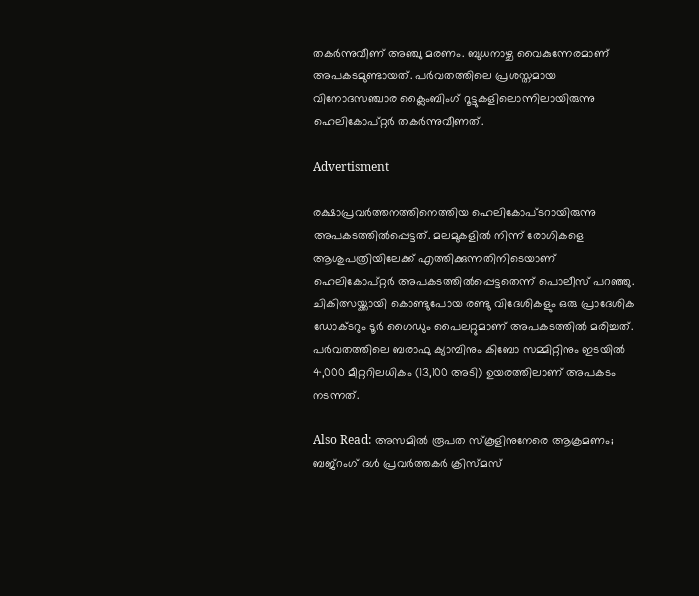തകർന്നുവീണ് അഞ്ചു മരണം. ബുധനാഴ്ച വൈകുന്നേരമാണ് അപകടമുണ്ടായത്. പർവതത്തിലെ പ്രശസ്തമായ വിനോദസഞ്ചാര ക്ലൈംബിംഗ് റൂട്ടുകളിലൊന്നിലായിരുന്നു ഹെലികോപ്റ്റർ തകർന്നുവീണത്.

Advertisment

രക്ഷാപ്രവർത്തനത്തിനെത്തിയ ഹെലികോപ്ടറായിരുന്നു അപകടത്തിൽപ്പെട്ടത്. മലമുകളിൽ നിന്ന് രോഗികളെ ആശുപത്രിയിലേക്ക് എത്തിക്കുന്നതിനിടെയാണ് ഹെലികോപ്റ്റർ അപകടത്തിൽപ്പെട്ടതെന്ന് പൊലീസ് പറഞ്ഞു. ചികിത്സയ്ക്കായി കൊണ്ടുപോയ രണ്ടു വിദേശികളും ഒരു പ്രാദേശിക ഡോക്ടറും ടൂർ ഗൈഡും പൈലറ്റുമാണ് അപകടത്തിൽ മരിച്ചത്. പർവതത്തിലെ ബരാഫു ക്യാമ്പിനും കിബോ സമ്മിറ്റിനും ഇടയിൽ 4,000 മീറ്ററിലധികം (13,100 അടി) ഉയരത്തിലാണ് അപകടം നടന്നത്.

Also Read: അസമിൽ രൂപത സ്‌കൂളിനുനേരെ ആക്രമണം; ബജ്‌റംഗ് ദൾ പ്രവർത്തകർ ക്രിസ്മസ്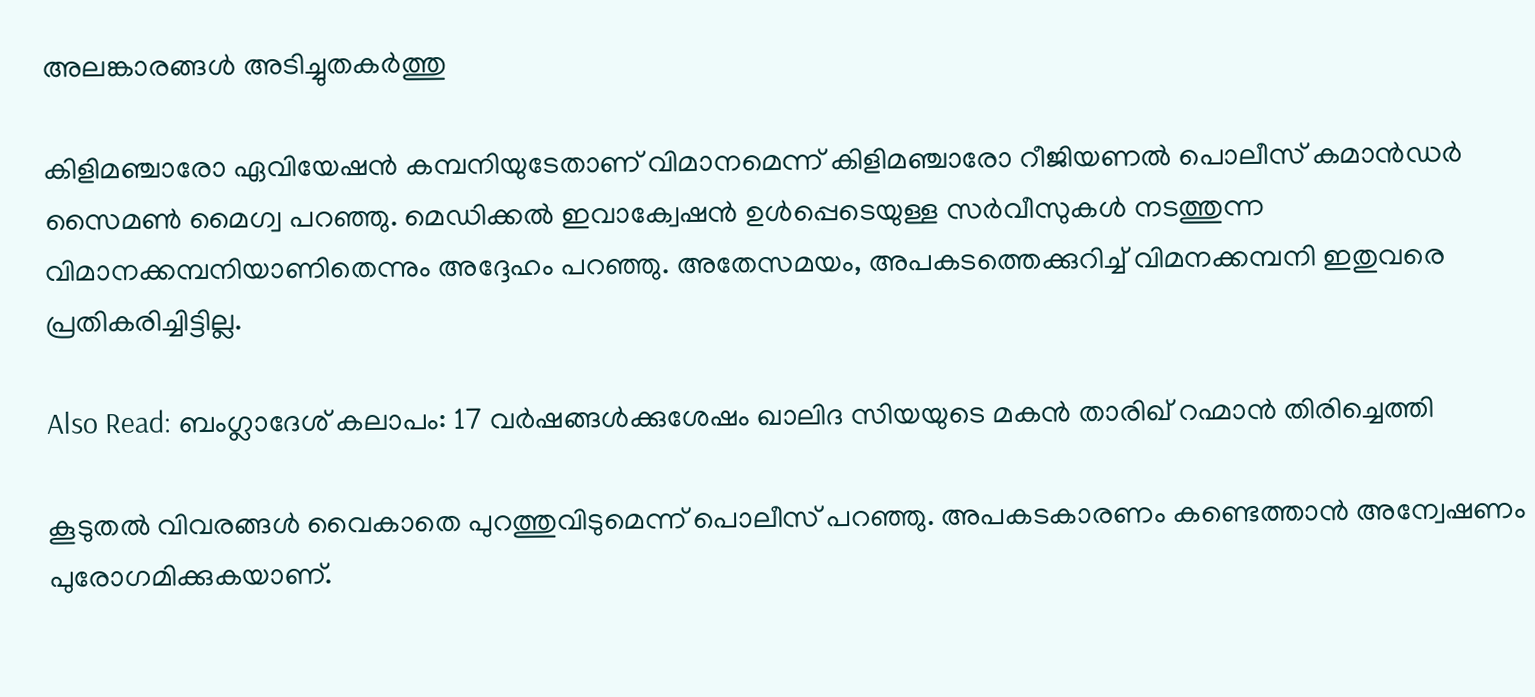അലങ്കാരങ്ങൾ അടിച്ചുതകർത്തു

കിളിമഞ്ചാരോ ഏവിയേഷൻ കമ്പനിയുടേതാണ് വിമാനമെന്ന് കിളിമഞ്ചാരോ റീജിയണൽ പൊലീസ് കമാൻഡർ സൈമൺ മൈഗ്വ പറഞ്ഞു. മെഡിക്കൽ ഇവാക്വേഷൻ ഉൾപ്പെടെയുള്ള സർവീസുകൾ നടത്തുന്ന വിമാനക്കമ്പനിയാണിതെന്നും അദ്ദേഹം പറഞ്ഞു. അതേസമയം, അപകടത്തെക്കുറിച്ച് വിമനക്കമ്പനി ഇതുവരെ പ്രതികരിച്ചിട്ടില്ല.

Also Read: ബംഗ്ലാദേശ് കലാപം: 17 വർഷങ്ങൾക്കുശേഷം ഖാലിദ സിയയുടെ മകൻ താരിഖ് റഹ്മാൻ തിരിച്ചെത്തി

കൂടുതൽ വിവരങ്ങൾ വൈകാതെ പുറത്തുവിടുമെന്ന് പൊലീസ് പറഞ്ഞു. അപകടകാരണം കണ്ടെത്താൻ അന്വേഷണം പുരോഗമിക്കുകയാണ്.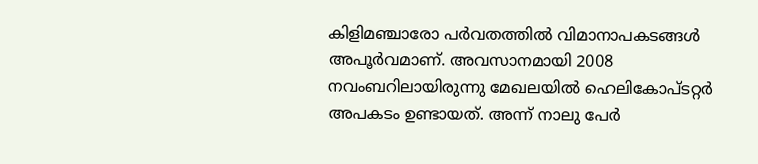കിളിമഞ്ചാരോ പർവതത്തിൽ വിമാനാപകടങ്ങൾ അപൂർവമാണ്. അവസാനമായി 2008 നവംബറിലായിരുന്നു മേഖലയിൽ ഹെലികോപ്ടറ്റർ അപകടം ഉണ്ടായത്. അന്ന് നാലു പേർ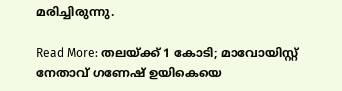മരിച്ചിരുന്നു.

Read More: തലയ്ക്ക് 1 കോടി; മാവോയിസ്റ്റ് നേതാവ് ഗണേഷ് ഉയികെയെ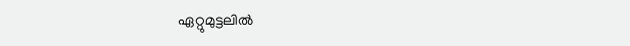ഏറ്റുമുട്ടലിൽ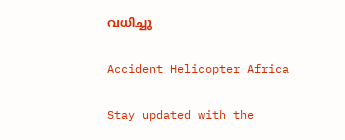വധിച്ചു

Accident Helicopter Africa

Stay updated with the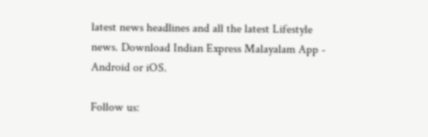latest news headlines and all the latest Lifestyle news. Download Indian Express Malayalam App - Android or iOS.

Follow us: